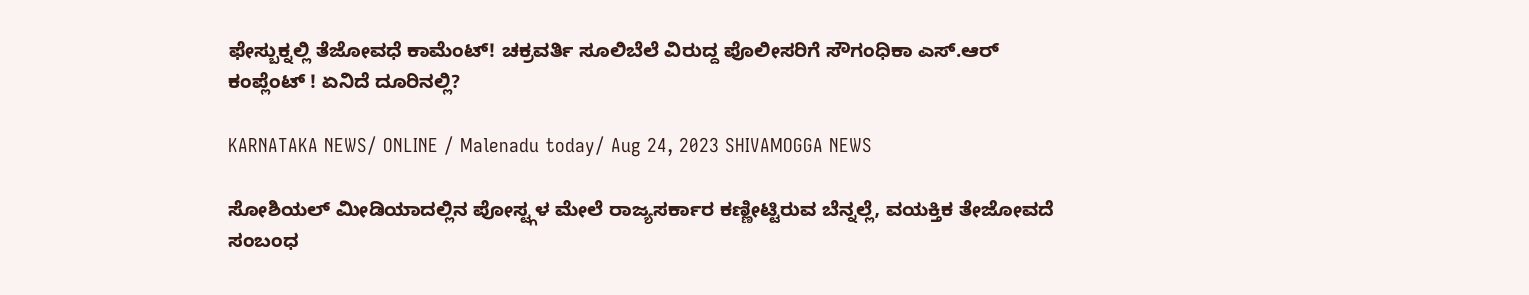ಫೇಸ್ಬುಕ್ನಲ್ಲಿ ತೆಜೋವಧೆ ಕಾಮೆಂಟ್! ಚಕ್ರವರ್ತಿ ಸೂಲಿಬೆಲೆ ವಿರುದ್ದ ಪೊಲೀಸರಿಗೆ ಸೌಗಂಧಿಕಾ ಎಸ್.ಆರ್ ಕಂಪ್ಲೆಂಟ್ ! ಏನಿದೆ ದೂರಿನಲ್ಲಿ?

KARNATAKA NEWS/ ONLINE / Malenadu today/ Aug 24, 2023 SHIVAMOGGA NEWS

ಸೋಶಿಯಲ್ ಮೀಡಿಯಾದಲ್ಲಿನ ಪೋಸ್ಟ್ಗಳ ಮೇಲೆ ರಾಜ್ಯಸರ್ಕಾರ ಕಣ್ಣೀಟ್ಟಿರುವ ಬೆನ್ನಲ್ಲೆ, ವಯಕ್ತಿಕ ತೇಜೋವದೆ ಸಂಬಂಧ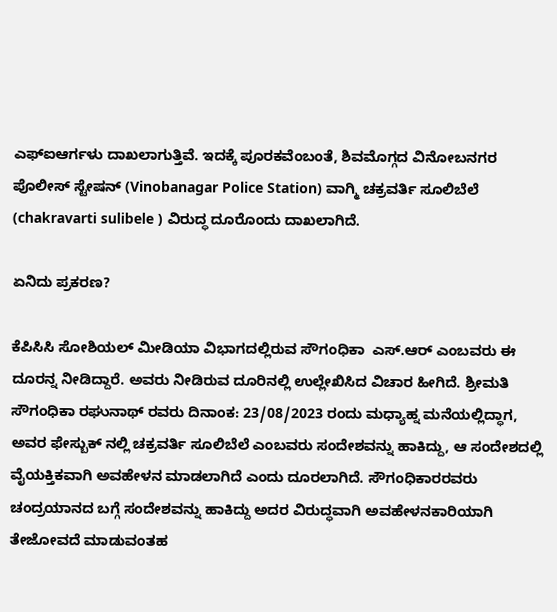ಎಫ್ಐಆರ್ಗಳು ದಾಖಲಾಗುತ್ತಿವೆ. ಇದಕ್ಕೆ ಪೂರಕವೆಂಬಂತೆ, ಶಿವಮೊಗ್ಗದ ವಿನೋಬನಗರ ಪೊಲೀಸ್ ಸ್ಟೇಷನ್ (Vinobanagar Police Station) ವಾಗ್ಮಿ ಚಕ್ರವರ್ತಿ ಸೂಲಿಬೆಲೆ (chakravarti sulibele ) ವಿರುದ್ಧ ದೂರೊಂದು ದಾಖಲಾಗಿದೆ.

ಏನಿದು ಪ್ರಕರಣ?

ಕೆಪಿಸಿಸಿ ಸೋಶಿಯಲ್ ಮೀಡಿಯಾ ವಿಭಾಗದಲ್ಲಿರುವ ಸೌಗಂಧಿಕಾ  ಎಸ್.ಆರ್ ಎಂಬವರು ಈ ದೂರನ್ನ ನೀಡಿದ್ದಾರೆ. ಅವರು ನೀಡಿರುವ ದೂರಿನಲ್ಲಿ ಉಲ್ಲೇಖಿಸಿದ ವಿಚಾರ ಹೀಗಿದೆ. ಶ್ರೀಮತಿ ಸೌಗಂಧಿಕಾ ರಘುನಾಥ್ ರವರು ದಿನಾಂಕ: 23/08/2023 ರಂದು ಮಧ್ಯಾಹ್ನ ಮನೆಯಲ್ಲಿದ್ಧಾಗ,  ಅವರ ಫೇಸ್ಬುಕ್ ನಲ್ಲಿ ಚಕ್ರವರ್ತಿ ಸೂಲಿಬೆಲೆ ಎಂಬವರು ಸಂದೇಶವನ್ನು ಹಾಕಿದ್ದು, ಆ ಸಂದೇಶದಲ್ಲಿ ವೈಯಕ್ತಿಕವಾಗಿ ಅವಹೇಳನ ಮಾಡಲಾಗಿದೆ ಎಂದು ದೂರಲಾಗಿದೆ. ಸೌಗಂಧಿಕಾರರವರು ಚಂದ್ರಯಾನದ ಬಗ್ಗೆ ಸಂದೇಶವನ್ನು ಹಾಕಿದ್ದು ಅದರ ವಿರುದ್ಧವಾಗಿ ಅವಹೇಳನಕಾರಿಯಾಗಿ ತೇಜೋವದೆ ಮಾಡುವಂತಹ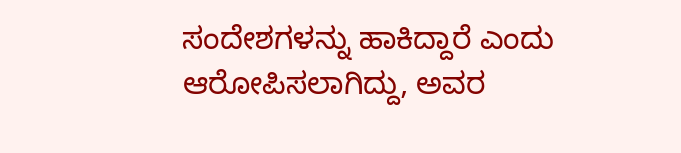ಸಂದೇಶಗಳನ್ನು ಹಾಕಿದ್ದಾರೆ ಎಂದು ಆರೋಪಿಸಲಾಗಿದ್ದು, ಅವರ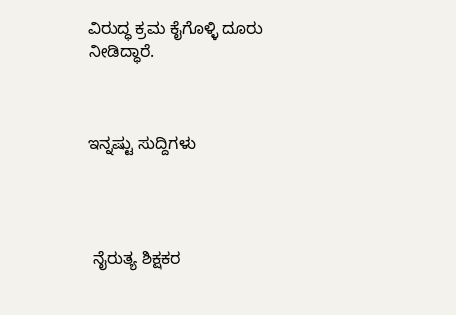ವಿರುದ್ಧ ಕ್ರಮ ಕೈಗೊಳ್ಳಿ ದೂರು ನೀಡಿದ್ಧಾರೆ.



ಇನ್ನಷ್ಟು ಸುದ್ದಿಗಳು




 ನೈರುತ್ಯ ಶಿಕ್ಷಕರ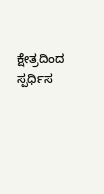ಕ್ಷೇತ್ರದಿಂದ ಸ್ಪರ್ಧಿಸ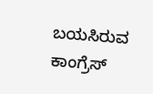ಬಯಸಿರುವ  ಕಾಂಗ್ರೆಸ್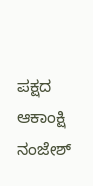ಪಕ್ಷದ ಆಕಾಂಕ್ಷಿ  ನಂಜೇಶ್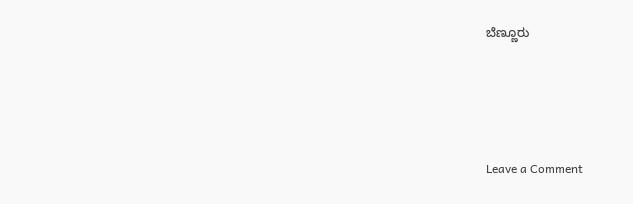ಬೆಣ್ಣೂರು





Leave a Comment